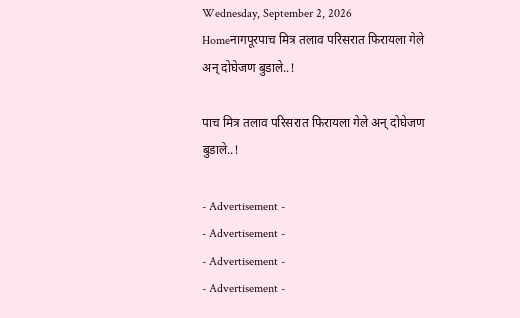Wednesday, September 2, 2026
Homeनागपूरपाच मित्र तलाव परिसरात फिरायला गेले अन् दोघेजण बुडाले..!

पाच मित्र तलाव परिसरात फिरायला गेले अन् दोघेजण बुडाले..!

- Advertisement -
- Advertisement -
- Advertisement -
- Advertisement -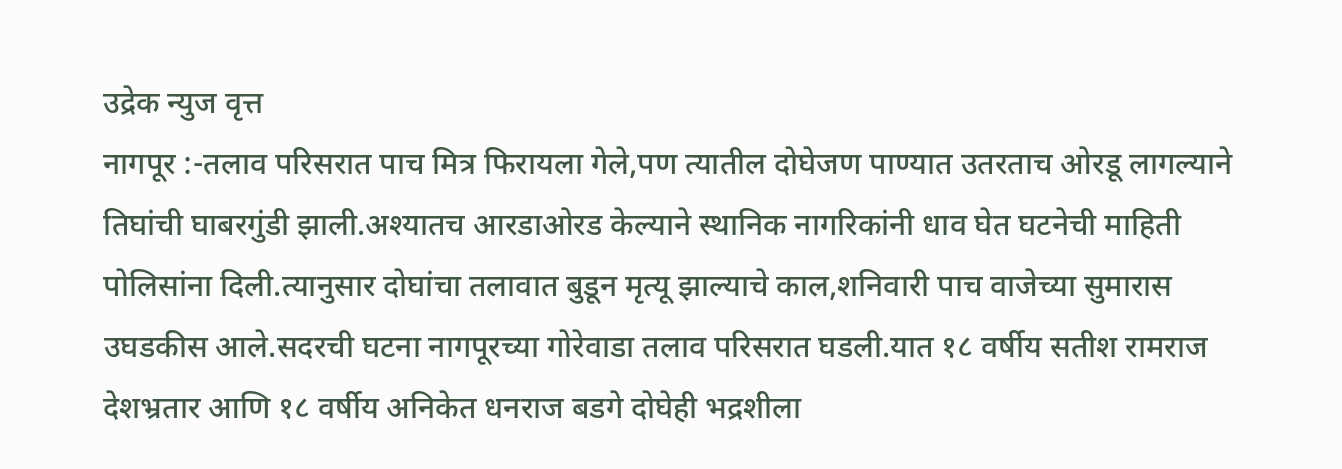उद्रेक न्युज वृत्त
नागपूर :-तलाव परिसरात पाच मित्र फिरायला गेले,पण त्यातील दोघेजण पाण्यात उतरताच ओरडू लागल्याने तिघांची घाबरगुंडी झाली.अश्यातच आरडाओरड केल्याने स्थानिक नागरिकांनी धाव घेत घटनेची माहिती पोलिसांना दिली.त्यानुसार दोघांचा तलावात बुडून मृत्यू झाल्याचे काल,शनिवारी पाच वाजेच्या सुमारास उघडकीस आले.सदरची घटना नागपूरच्या गोरेवाडा तलाव परिसरात घडली.यात १८ वर्षीय सतीश रामराज देशभ्रतार आणि १८ वर्षीय अनिकेत धनराज बडगे दोघेही भद्रशीला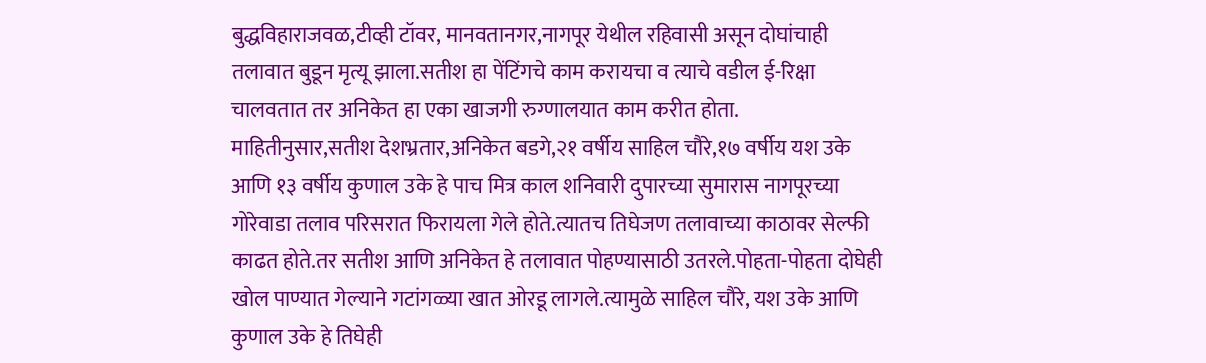बुद्ध‌विहाराजवळ,टीव्ही टॉवर, मानवतानगर,नागपूर येथील रहिवासी असून दोघांचाही तलावात बुडून मृत्यू झाला.सतीश हा पेंटिंगचे काम करायचा व त्याचे वडील ई-रिक्षा चालवतात तर अनिकेत हा एका खाजगी रुग्णालयात काम करीत होता.
माहितीनुसार,सतीश देशभ्रतार,अनिकेत बडगे,२१ वर्षीय साहिल चौरे,१७ वर्षीय यश उके आणि १३ वर्षीय कुणाल उके हे पाच मित्र काल शनिवारी दुपारच्या सुमारास नागपूरच्या गोरेवाडा तलाव परिसरात फिरायला गेले होते.त्यातच तिघेजण तलावाच्या काठावर सेल्फी काढत होते.तर सतीश आणि अनिकेत हे तलावात पोहण्यासाठी उतरले.पोहता-पोहता दोघेही खोल पाण्यात गेल्याने गटांगळ्या खात ओरडू लागले.त्यामुळे साहिल चौरे, यश उके आणि कुणाल उके हे तिघेही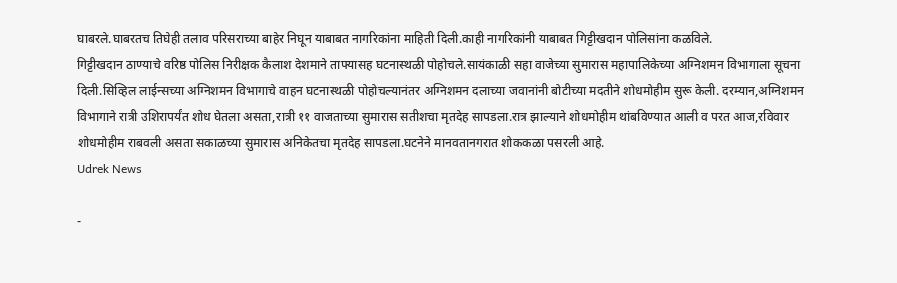घाबरले.घाबरतच तिघेही तलाव परिसराच्या बाहेर निघून याबाबत नागरिकांना माहिती दिली.काही नागरिकांनी याबाबत गिट्टीखदान पोलिसांना कळविले.
गिट्टीखदान ठाण्याचे वरिष्ठ पोलिस निरीक्षक कैलाश देशमाने ताफ्यासह घटनास्थळी पोहोचले.सायंकाळी सहा वाजेच्या सुमारास महापालिकेच्या अग्निशमन विभागाला सूचना दिली.सिव्हिल लाईन्सच्या अग्निशमन विभागाचे वाहन घटनास्थळी पोहोचल्यानंतर अग्निशमन दलाच्या जवानांनी बोटीच्या मदतीने शोधमोहीम सुरू केली. दरम्यान,अग्निशमन विभागाने रात्री उशिरापर्यंत शोध घेतला असता,रात्री ११ वाजताच्या सुमारास सतीशचा मृतदेह सापडला.रात्र झाल्याने शोधमोहीम थांबविण्यात आली व परत आज,रविवार शोधमोहीम राबवली असता सकाळच्या सुमारास अनिकेतचा मृतदेह सापडला.घटनेने मानवतानगरात शोककळा पसरली आहे.
Udrek News

-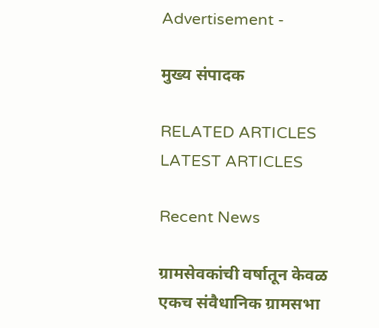Advertisement -

मुख्य संपादक

RELATED ARTICLES
LATEST ARTICLES

Recent News

ग्रामसेवकांची वर्षातून केवळ एकच संवैधानिक ग्रामसभा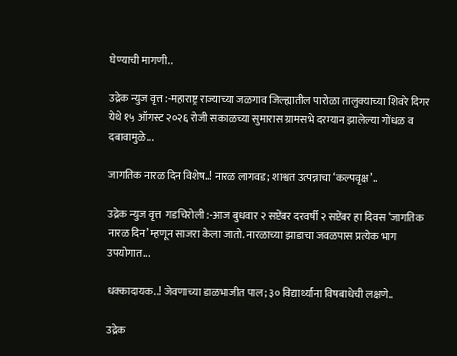घेण्याची मागणी..

उद्रेक न्युज वृत्त :-महाराष्ट्र राज्याच्या जळगाव जिल्ह्यातील पारोळा तालुक्याच्या शिवरे दिगर येथे १५ ऑगस्ट २०२६ रोजी सकाळच्या सुमारास ग्रामसभे दरम्यान झालेल्या गोंधळ व दबावामुळे...

जागतिक नारळ दिन विशेष..! नारळ लागवड; शाश्वत उत्पन्नाचा ‘कल्पवृक्ष’..

उद्रेक न्युज वृत्त  गडचिरोली :-आज बुधवार २ सप्टेंबर दरवर्षी २ सप्टेंबर हा दिवस ‘जागतिक नारळ दिन’ म्हणून साजरा केला जातो. नारळाच्या झाडाचा जवळपास प्रत्येक भाग उपयोगात...

धक्कादायक..! जेवणाच्या डाळभाजीत पाल; ३० विद्यार्थ्यांना विषबाधेची लक्षणे..

उद्रेक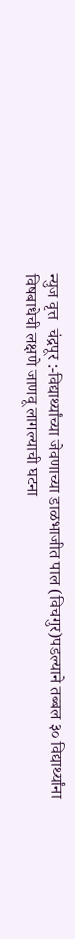न्युज वृत्त  चंद्रपूर :-विद्यार्थ्यांच्या जेवणाच्या डाळभाजीत पाल (विचगुर)पडल्याने तब्बल ३० विद्यार्थ्यांना विषबाधेची लक्षणे जाणवू लागल्याची घटना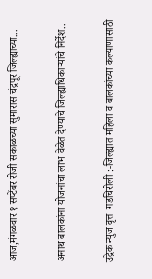आज,मंगळवार १ सप्टेंबर रोजी सकाळच्या सुमारास चंद्रपूर जिल्ह्याच्या...

अनाथ बालकांना योजनांचा लाभ वेळेत देण्याचे जिल्ह्याधिकाऱ्यांचे निर्देश..

उद्रेक न्युज वृत्त  गडचिरोली :-जिल्ह्यात महिला व बालकांच्या कल्याणासाठी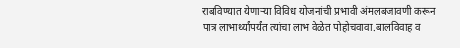राबविण्यात येणाऱ्या विविध योजनांची प्रभावी अंमलबजावणी करून पात्र लाभार्थ्यांपर्यंत त्यांचा लाभ वेळेत पोहोचवावा.बालविवाह व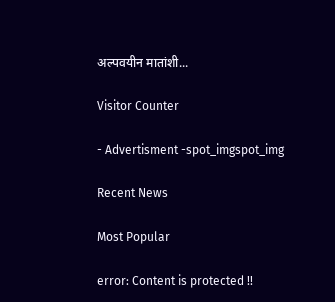अल्पवयीन मातांशी...

Visitor Counter

- Advertisment -spot_imgspot_img

Recent News

Most Popular

error: Content is protected !!